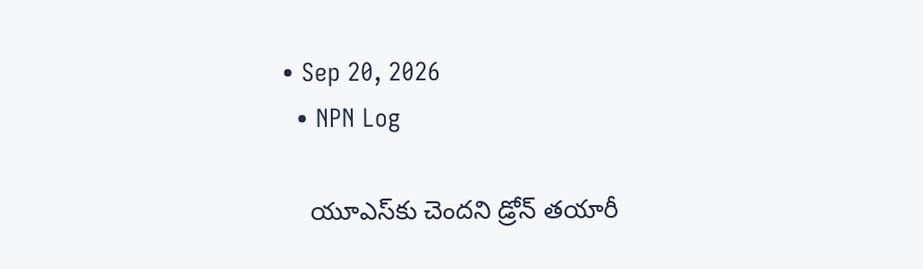• Sep 20, 2026
  • NPN Log

    యూఎస్‌కు చెందని డ్రోన్ తయారీ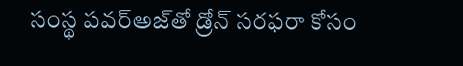సంస్థ పవర్‌అజ్‌తో డ్రోన్ సరఫరా కోసం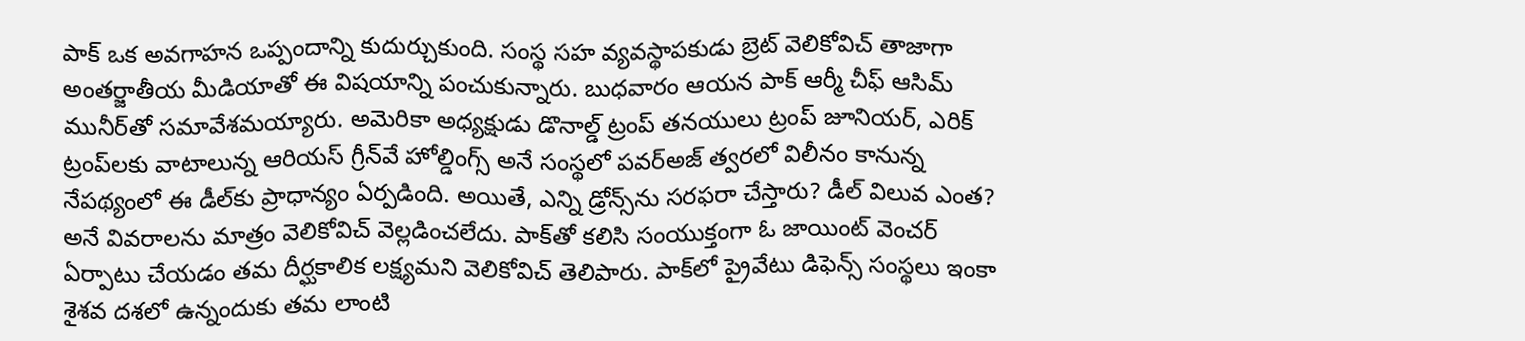పాక్‌ ఒక అవగాహన ఒప్పందాన్ని కుదుర్చుకుంది. సంస్థ సహ వ్యవస్థాపకుడు బ్రెట్ వెలికోవిచ్ తాజాగా అంతర్జాతీయ మీడియాతో ఈ విషయాన్ని పంచుకున్నారు. బుధవారం ఆయన పాక్ ఆర్మీ చీఫ్ ఆసిమ్ మునీర్‌తో సమావేశమయ్యారు. అమెరికా అధ్యక్షుడు డొనాల్డ్ ట్రంప్ తనయులు ట్రంప్ జూనియర్, ఎరిక్ ట్రంప్‌లకు వాటాలున్న ఆరియస్ గ్రీన్‌వే హోల్డింగ్స్ అనే సంస్థలో పవర్‌అజ్ త్వరలో విలీనం కానున్న నేపథ్యంలో ఈ డీల్‌కు ప్రాధాన్యం ఏర్పడింది. అయితే, ఎన్ని డ్రోన్స్‌ను సరఫరా చేస్తారు? డీల్ విలువ ఎంత? అనే వివరాలను మాత్రం వెలికోవిచ్ వెల్లడించలేదు. పాక్‌తో కలిసి సంయుక్తంగా ఓ జాయింట్ వెంచర్ ఏర్పాటు చేయడం తమ దీర్ఘకాలిక లక్ష్యమని వెలికోవిచ్ తెలిపారు. పాక్‌లో ప్రైవేటు డిఫెన్స్ సంస్థలు ఇంకా శైశవ దశలో ఉన్నందుకు తమ లాంటి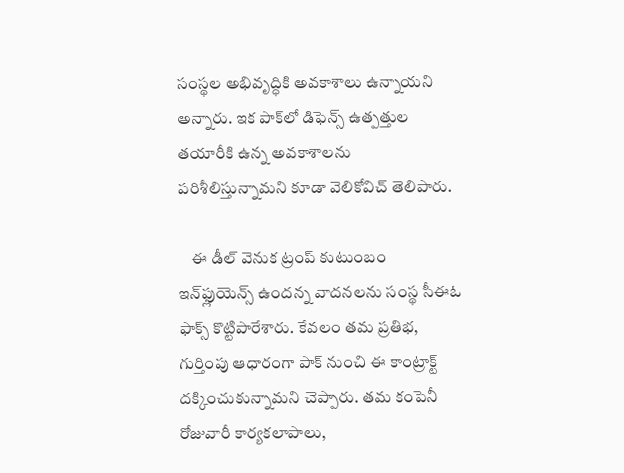సంస్థల అభివృద్ధికి అవకాశాలు ఉన్నాయని అన్నారు. ఇక పాక్‌లో డిఫెన్స్ ఉత్పత్తుల తయారీకి ఉన్న అవకాశాలను పరిశీలిస్తున్నామని కూడా వెలికోవిచ్ తెలిపారు.

    ఈ డీల్ వెనుక ట్రంప్ కుటుంబం ఇన్‌ఫ్లుయెన్స్ ఉందన్న వాదనలను సంస్థ సీఈఓ ఫాక్స్ కొట్టిపారేశారు. కేవలం తమ ప్రతిభ, గుర్తింపు ఆధారంగా పాక్ నుంచి ఈ కాంట్రాక్ట్ దక్కించుకున్నామని చెప్పారు. తమ కంపెనీ రోజువారీ కార్యకలాపాలు,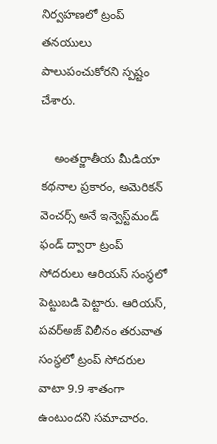నిర్వహణలో ట్రంప్ తనయులు పాలుపంచుకోరని స్పష్టం చేశారు.

    అంతర్జాతీయ మీడియా కథనాల ప్రకారం, అమెరికన్ వెంచర్స్ అనే ఇన్వెస్ట్‌మండ్ ఫండ్ ద్వారా ట్రంప్ సోదరులు ఆరియస్ సంస్థలో పెట్టుబడి పెట్టారు. ఆరియస్, పవర్‌అజ్ విలీనం తరువాత సంస్థలో ట్రంప్ సోదరుల వాటా 9.9 శాతంగా ఉంటుందని సమాచారం.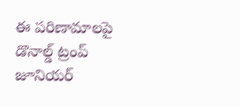ఈ పరిణామాలపై డొనాల్డ్ ట్రంప్ జూనియర్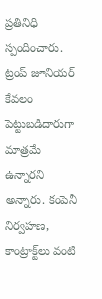ప్రతినిధి స్పందించారు. ట్రంప్ జూనియర్ కేవలం పెట్టుబడిదారుగా మాత్రమే ఉన్నారని అన్నారు. కంపెనీ నిర్వహణ, కాంట్రాక్ట్‌లు వంటి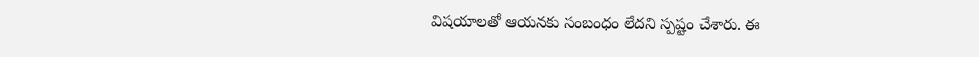విషయాలతో ఆయనకు సంబంధం లేదని స్పష్టం చేశారు. ఈ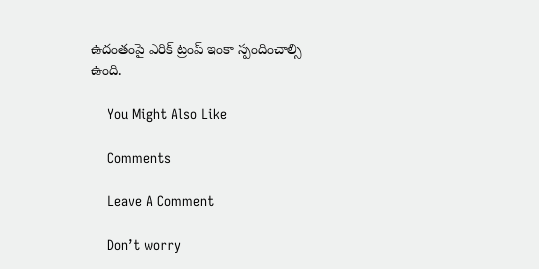ఉదంతంపై ఎరిక్ ట్రంప్ ఇంకా స్పందించాల్సి ఉంది.

    You Might Also Like

    Comments

    Leave A Comment

    Don’t worry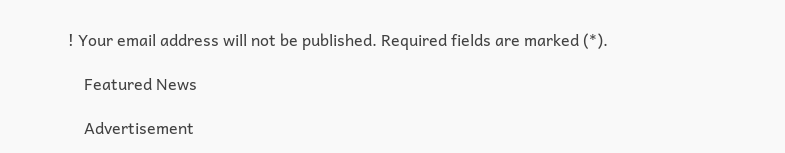! Your email address will not be published. Required fields are marked (*).

    Featured News

    Advertisement